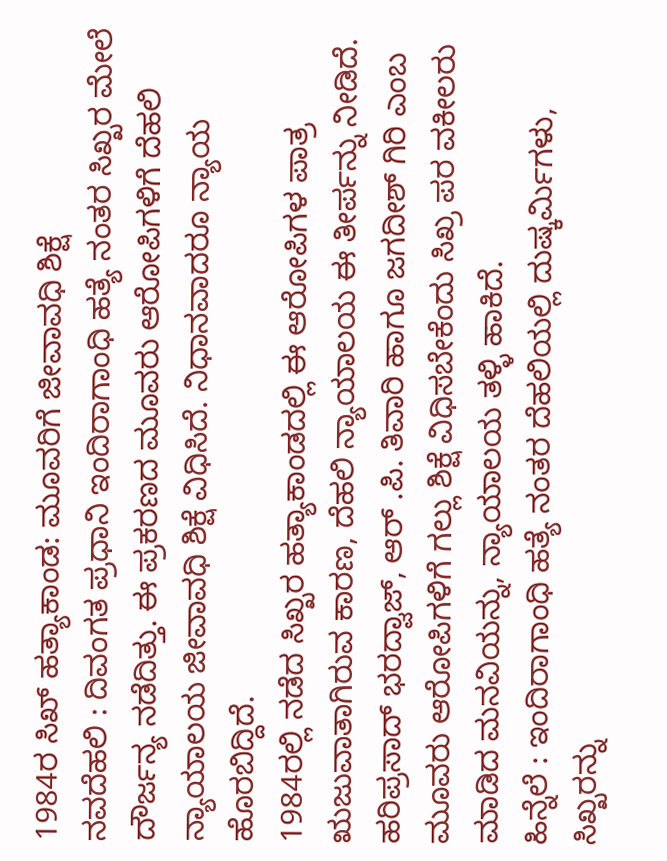1984ರ ಸಿಖ್ ಹತ್ಯಾಕಾಂಡ: ಮೂವರಿಗೆ ಜೀವಾವಧಿ ಶಿಕ್ಷೆ
ನವದೆಹಲಿ : ದಿವಂಗತ ಪ್ರಧಾನಿ ಇಂದಿರಾಗಾಂಧಿ ಹತ್ಯೆ ನಂತರ ಸಿಖ್ಖರ ಮೇಲೆ ದೌರ್ಜನ್ಯ ನಡೆದಿತ್ತು. ಈ ಪ್ರಕರಣದ ಮೂವರು ಆರೋಪಿಗಳಿಗೆ ದೆಹಲಿ ನ್ಯಾಯಾಲಯ ಜೀವಾವಧಿ ಶಿಕ್ಷೆ ವಿಧಿಸಿದೆ. ನಿಧಾನವಾದರೂ ನ್ಯಾಯ ಹೊರಬಿದ್ದಿದೆ.
1984ರಲ್ಲಿ ನಡೆದ ಸಿಖ್ಖರ ಹತ್ಯಾಕಾಂಡದಲ್ಲಿ ಈ ಆರೋಪಿಗಳ ಪಾತ್ರ ಋಜುವಾತಾಗಿರುವ ಕಾರಣ, ದೆಹಲಿ ನ್ಯಾಯಾಲಯ ಈ ತೀರ್ಪನ್ನು ನೀಡಿದೆ. ಹರಿಪ್ರಸಾದ್ ಭರದ್ವಾಜ್, ಆರ್ .ಪಿ. ತಿವಾರಿ ಹಾಗೂ ಜಗದೀಶ್ ಗಿರಿ ಎಂಬ ಮೂವರು ಆರೋಪಿಗಳಿಗೆ ಗಲ್ಲು ಶಿಕ್ಷೆ ವಿಧಿಸಬೇಕೆಂದು ಸಿಖ್ರ ಪರ ವಕೀಲರು ಮಾಡಿದ ಮನವಿಯನ್ನು, ನ್ಯಾಯಾಲಯ ತಳ್ಳಿ ಹಾಕಿದೆ.
ಹಿನ್ನೆಲೆ : ಇಂದಿರಾಗಾಂಧಿ ಹತ್ಯೆ ನಂತರ ದೆಹಲಿಯಲ್ಲಿ ದುಷ್ಕರ್ಮಿಗಳು, ಸಿಖ್ಖರನ್ನು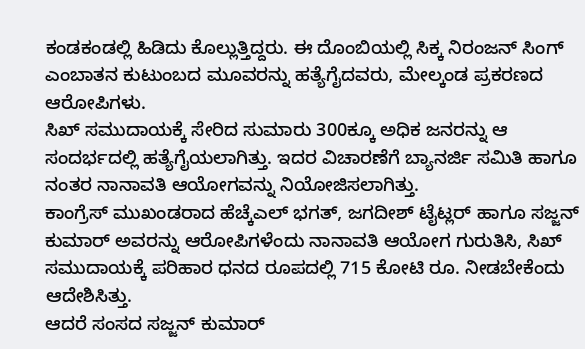ಕಂಡಕಂಡಲ್ಲಿ ಹಿಡಿದು ಕೊಲ್ಲುತ್ತಿದ್ದರು. ಈ ದೊಂಬಿಯಲ್ಲಿ ಸಿಕ್ಕ ನಿರಂಜನ್ ಸಿಂಗ್ ಎಂಬಾತನ ಕುಟುಂಬದ ಮೂವರನ್ನು ಹತ್ಯೆಗೈದವರು, ಮೇಲ್ಕಂಡ ಪ್ರಕರಣದ ಆರೋಪಿಗಳು.
ಸಿಖ್ ಸಮುದಾಯಕ್ಕೆ ಸೇರಿದ ಸುಮಾರು 300ಕ್ಕೂ ಅಧಿಕ ಜನರನ್ನು ಆ ಸಂದರ್ಭದಲ್ಲಿ ಹತ್ಯೆಗೈಯಲಾಗಿತ್ತು. ಇದರ ವಿಚಾರಣೆಗೆ ಬ್ಯಾನರ್ಜಿ ಸಮಿತಿ ಹಾಗೂ ನಂತರ ನಾನಾವತಿ ಆಯೋಗವನ್ನು ನಿಯೋಜಿಸಲಾಗಿತ್ತು.
ಕಾಂಗ್ರೆಸ್ ಮುಖಂಡರಾದ ಹೆಚ್ಕೆಎಲ್ ಭಗತ್, ಜಗದೀಶ್ ಟೈಟ್ಲರ್ ಹಾಗೂ ಸಜ್ಜನ್ ಕುಮಾರ್ ಅವರನ್ನು ಆರೋಪಿಗಳೆಂದು ನಾನಾವತಿ ಆಯೋಗ ಗುರುತಿಸಿ, ಸಿಖ್ ಸಮುದಾಯಕ್ಕೆ ಪರಿಹಾರ ಧನದ ರೂಪದಲ್ಲಿ 715 ಕೋಟಿ ರೂ. ನೀಡಬೇಕೆಂದು ಆದೇಶಿಸಿತ್ತು.
ಆದರೆ ಸಂಸದ ಸಜ್ಜನ್ ಕುಮಾರ್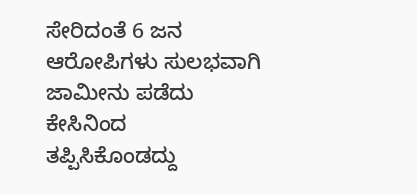ಸೇರಿದಂತೆ 6 ಜನ ಆರೋಪಿಗಳು ಸುಲಭವಾಗಿ ಜಾಮೀನು ಪಡೆದು ಕೇಸಿನಿಂದ ತಪ್ಪಿಸಿಕೊಂಡದ್ದು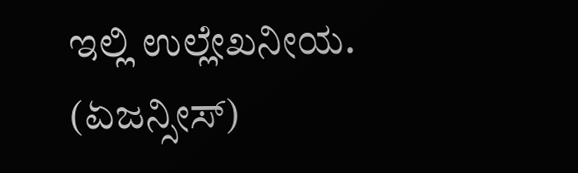ಇಲ್ಲಿ ಉಲ್ಲೇಖನೀಯ.
(ಏಜನ್ಸೀಸ್)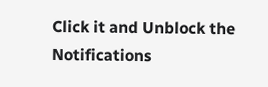Click it and Unblock the Notifications